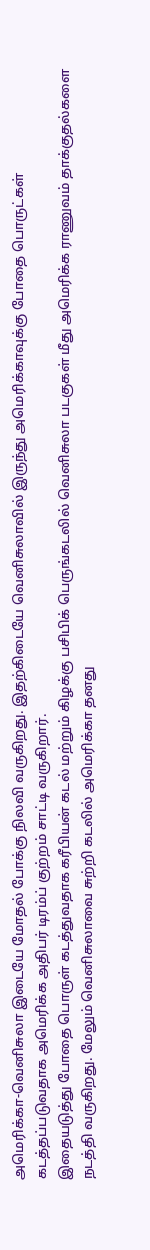அமெரிக்கா-வெனிசுலா இடையே மோதல் போக்கு நிலவி வருகிறது. இதற்கிடையே வெனிசுலாவில் இருந்து அமெரிக்காவுக்கு போதை பொருட்கள் கடத்தப்படுவதாக அமெரிக்க அதிபர் டிரம்ப் குற்றம் சாட்டி வருகிறார்.
இதையடுத்து போதை பொருள் கடத்துவதாக கரீபியன் கடல் மற்றும் கிழக்கு பசிபிக் பெருங்கடலில் வெனிசுலா படகுகள் மீது அமெரிக்க ராணுவம் தாக்குதல்களை நடத்தி வருகிறது. மேலும் வெனிசுலாவை சுற்றி கடலில் அமெரிக்கா தனது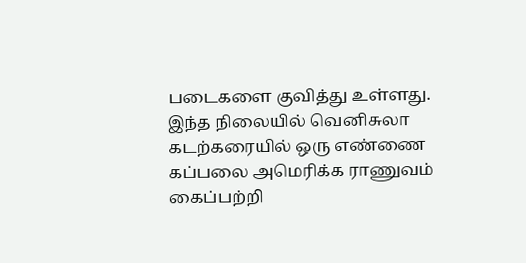படைகளை குவித்து உள்ளது.
இந்த நிலையில் வெனிசுலா கடற்கரையில் ஒரு எண்ணை கப்பலை அமெரிக்க ராணுவம் கைப்பற்றி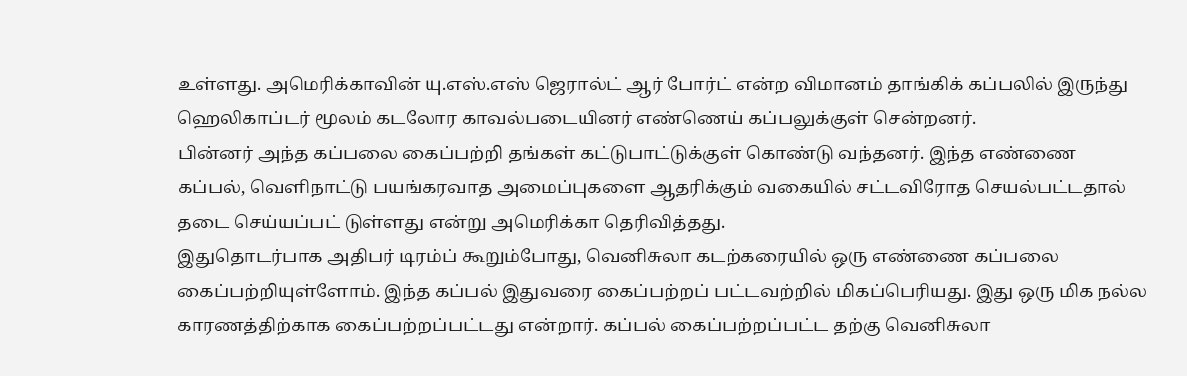உள்ளது. அமெரிக்காவின் யு.எஸ்.எஸ் ஜெரால்ட் ஆர் போர்ட் என்ற விமானம் தாங்கிக் கப்பலில் இருந்து ஹெலிகாப்டர் மூலம் கடலோர காவல்படையினர் எண்ணெய் கப்பலுக்குள் சென்றனர்.
பின்னர் அந்த கப்பலை கைப்பற்றி தங்கள் கட்டுபாட்டுக்குள் கொண்டு வந்தனர். இந்த எண்ணை கப்பல், வெளிநாட்டு பயங்கரவாத அமைப்புகளை ஆதரிக்கும் வகையில் சட்டவிரோத செயல்பட்டதால் தடை செய்யப்பட் டுள்ளது என்று அமெரிக்கா தெரிவித்தது.
இதுதொடர்பாக அதிபர் டிரம்ப் கூறும்போது, வெனிசுலா கடற்கரையில் ஒரு எண்ணை கப்பலை கைப்பற்றியுள்ளோம். இந்த கப்பல் இதுவரை கைப்பற்றப் பட்டவற்றில் மிகப்பெரியது. இது ஒரு மிக நல்ல காரணத்திற்காக கைப்பற்றப்பட்டது என்றார். கப்பல் கைப்பற்றப்பட்ட தற்கு வெனிசுலா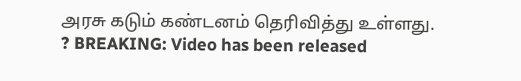அரசு கடும் கண்டனம் தெரிவித்து உள்ளது.
? BREAKING: Video has been released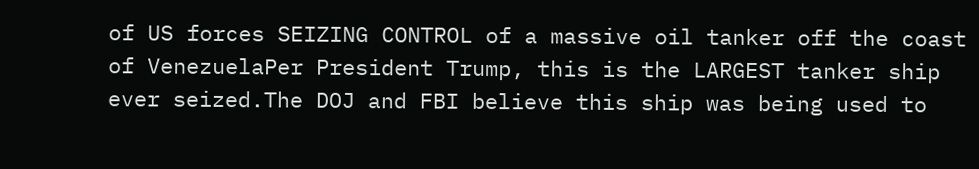of US forces SEIZING CONTROL of a massive oil tanker off the coast of VenezuelaPer President Trump, this is the LARGEST tanker ship ever seized.The DOJ and FBI believe this ship was being used to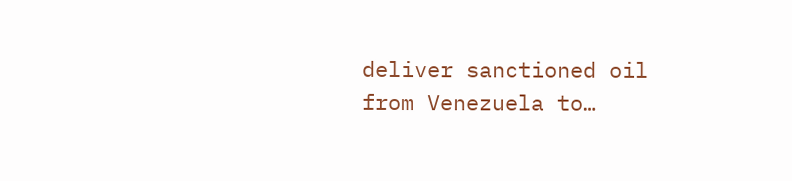deliver sanctioned oil from Venezuela to…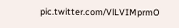pic.twitter.com/VlLVIMprmO